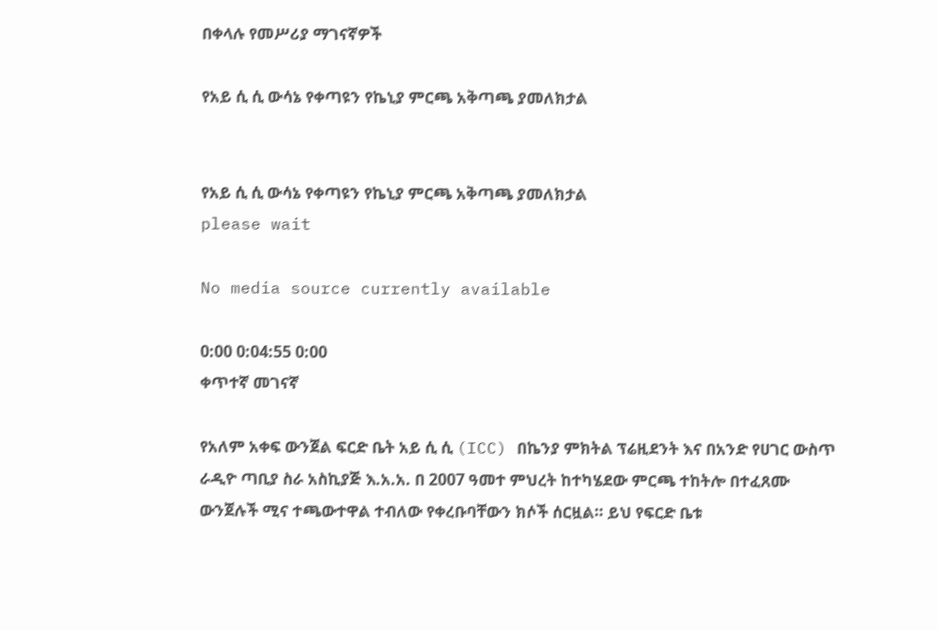በቀላሉ የመሥሪያ ማገናኛዎች

የአይ ሲ ሲ ውሳኔ የቀጣዩን የኬኒያ ምርጫ አቅጣጫ ያመለክታል


የአይ ሲ ሲ ውሳኔ የቀጣዩን የኬኒያ ምርጫ አቅጣጫ ያመለክታል
please wait

No media source currently available

0:00 0:04:55 0:00
ቀጥተኛ መገናኛ

የአለም አቀፍ ውንጀል ፍርድ ቤት አይ ሲ ሲ (ICC) በኬንያ ምክትል ፕሬዚደንት እና በአንድ የሀገር ውስጥ ራዲዮ ጣቢያ ስራ አስኪያጅ እ.አ.አ. በ 2007 ዓመተ ምህረት ከተካሄደው ምርጫ ተከትሎ በተፈጸሙ ውንጀሉች ሚና ተጫውተዋል ተብለው የቀረቡባቸውን ክሶች ሰርዟል። ይህ የፍርድ ቤቱ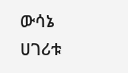ውሳኔ ሀገሪቱ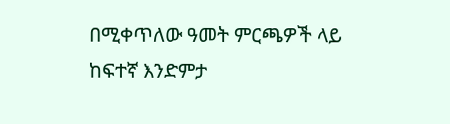በሚቀጥለው ዓመት ምርጫዎች ላይ ከፍተኛ እንድምታ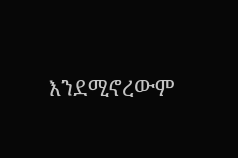እንደሚኖረውም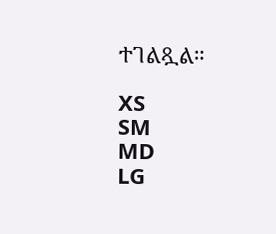ተገልጿል።

XS
SM
MD
LG